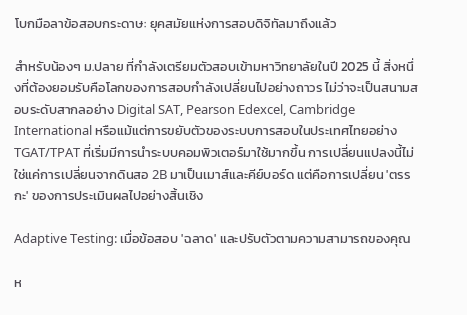โบกมือลาข้อสอบกระดาษ: ยุคสมัยแห่งการสอบดิจิทัลมาถึงแล้ว

สำหรับน้องๆ ม.ปลาย ที่กำลังเตรียมตัวสอบเข้ามหาวิทยาลัยในปี 2025 นี้ สิ่งหนึ่งที่ต้องยอมรับคือโลกของการสอบกำลังเปลี่ยนไปอย่างถาวร ไม่ว่าจะเป็นสนามสอบระดับสากลอย่าง Digital SAT, Pearson Edexcel, Cambridge International หรือแม้แต่การขยับตัวของระบบการสอบในประเทศไทยอย่าง TGAT/TPAT ที่เริ่มมีการนำระบบคอมพิวเตอร์มาใช้มากขึ้น การเปลี่ยนแปลงนี้ไม่ใช่แค่การเปลี่ยนจากดินสอ 2B มาเป็นเมาส์และคีย์บอร์ด แต่คือการเปลี่ยน 'ตรรกะ' ของการประเมินผลไปอย่างสิ้นเชิง

Adaptive Testing: เมื่อข้อสอบ 'ฉลาด' และปรับตัวตามความสามารถของคุณ

ห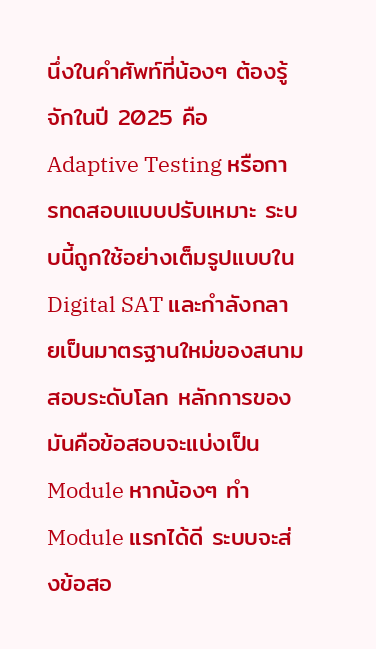นึ่งในคำศัพท์ที่น้องๆ ต้องรู้จักในปี 2025 คือ Adaptive Testing หรือการทดสอบแบบปรับเหมาะ ระบบนี้ถูกใช้อย่างเต็มรูปแบบใน Digital SAT และกำลังกลายเป็นมาตรฐานใหม่ของสนามสอบระดับโลก หลักการของมันคือข้อสอบจะแบ่งเป็น Module หากน้องๆ ทำ Module แรกได้ดี ระบบจะส่งข้อสอ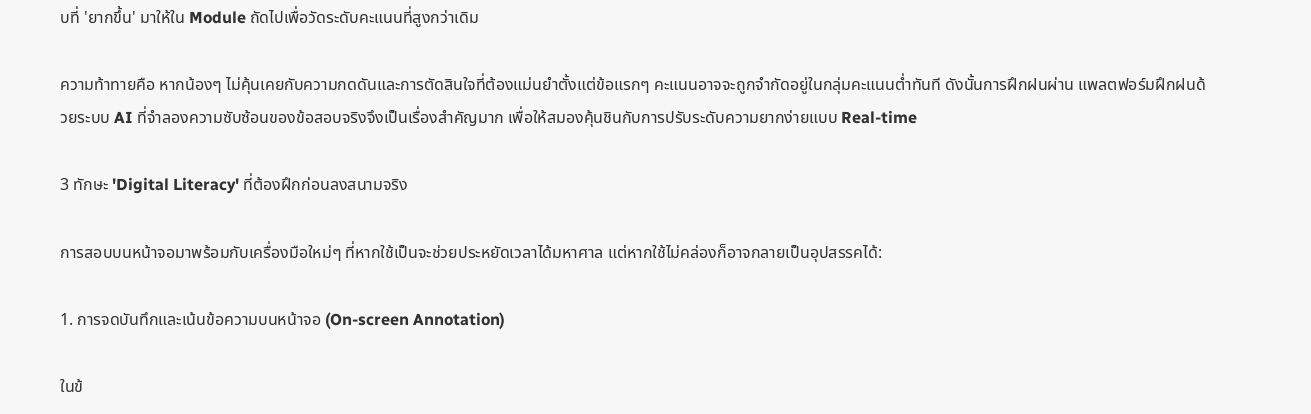บที่ 'ยากขึ้น' มาให้ใน Module ถัดไปเพื่อวัดระดับคะแนนที่สูงกว่าเดิม

ความท้าทายคือ หากน้องๆ ไม่คุ้นเคยกับความกดดันและการตัดสินใจที่ต้องแม่นยำตั้งแต่ข้อแรกๆ คะแนนอาจจะถูกจำกัดอยู่ในกลุ่มคะแนนต่ำทันที ดังนั้นการฝึกฝนผ่าน แพลตฟอร์มฝึกฝนด้วยระบบ AI ที่จำลองความซับซ้อนของข้อสอบจริงจึงเป็นเรื่องสำคัญมาก เพื่อให้สมองคุ้นชินกับการปรับระดับความยากง่ายแบบ Real-time

3 ทักษะ 'Digital Literacy' ที่ต้องฝึกก่อนลงสนามจริง

การสอบบนหน้าจอมาพร้อมกับเครื่องมือใหม่ๆ ที่หากใช้เป็นจะช่วยประหยัดเวลาได้มหาศาล แต่หากใช้ไม่คล่องก็อาจกลายเป็นอุปสรรคได้:

1. การจดบันทึกและเน้นข้อความบนหน้าจอ (On-screen Annotation)

ในข้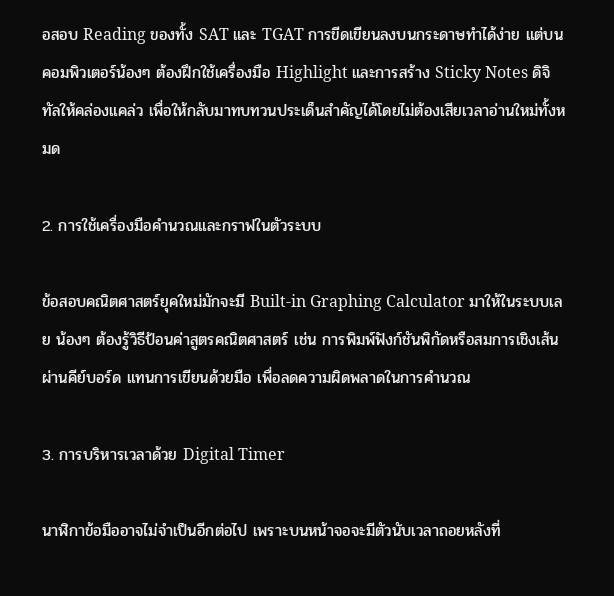อสอบ Reading ของทั้ง SAT และ TGAT การขีดเขียนลงบนกระดาษทำได้ง่าย แต่บนคอมพิวเตอร์น้องๆ ต้องฝึกใช้เครื่องมือ Highlight และการสร้าง Sticky Notes ดิจิทัลให้คล่องแคล่ว เพื่อให้กลับมาทบทวนประเด็นสำคัญได้โดยไม่ต้องเสียเวลาอ่านใหม่ทั้งหมด

2. การใช้เครื่องมือคำนวณและกราฟในตัวระบบ

ข้อสอบคณิตศาสตร์ยุคใหม่มักจะมี Built-in Graphing Calculator มาให้ในระบบเลย น้องๆ ต้องรู้วิธีป้อนค่าสูตรคณิตศาสตร์ เช่น การพิมพ์ฟังก์ชันพิกัดหรือสมการเชิงเส้นผ่านคีย์บอร์ด แทนการเขียนด้วยมือ เพื่อลดความผิดพลาดในการคำนวณ

3. การบริหารเวลาด้วย Digital Timer

นาฬิกาข้อมืออาจไม่จำเป็นอีกต่อไป เพราะบนหน้าจอจะมีตัวนับเวลาถอยหลังที่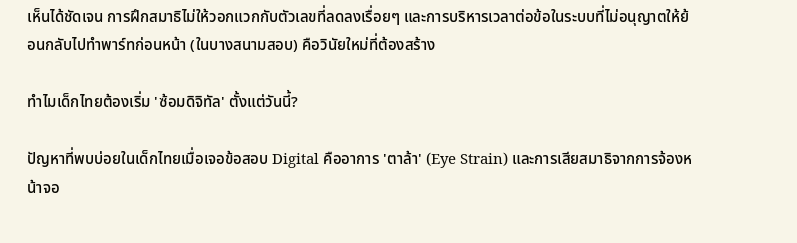เห็นได้ชัดเจน การฝึกสมาธิไม่ให้วอกแวกกับตัวเลขที่ลดลงเรื่อยๆ และการบริหารเวลาต่อข้อในระบบที่ไม่อนุญาตให้ย้อนกลับไปทำพาร์ทก่อนหน้า (ในบางสนามสอบ) คือวินัยใหม่ที่ต้องสร้าง

ทำไมเด็กไทยต้องเริ่ม 'ซ้อมดิจิทัล' ตั้งแต่วันนี้?

ปัญหาที่พบบ่อยในเด็กไทยเมื่อเจอข้อสอบ Digital คืออาการ 'ตาล้า' (Eye Strain) และการเสียสมาธิจากการจ้องหน้าจอ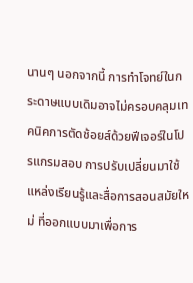นานๆ นอกจากนี้ การทำโจทย์ในกระดาษแบบเดิมอาจไม่ครอบคลุมเทคนิคการตัดช้อยส์ด้วยฟีเจอร์ในโปรแกรมสอบ การปรับเปลี่ยนมาใช้ แหล่งเรียนรู้และสื่อการสอนสมัยใหม่ ที่ออกแบบมาเพื่อการ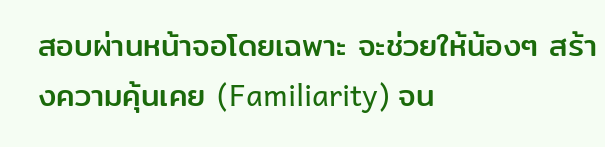สอบผ่านหน้าจอโดยเฉพาะ จะช่วยให้น้องๆ สร้างความคุ้นเคย (Familiarity) จน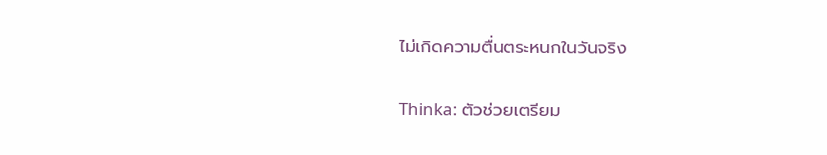ไม่เกิดความตื่นตระหนกในวันจริง

Thinka: ตัวช่วยเตรียม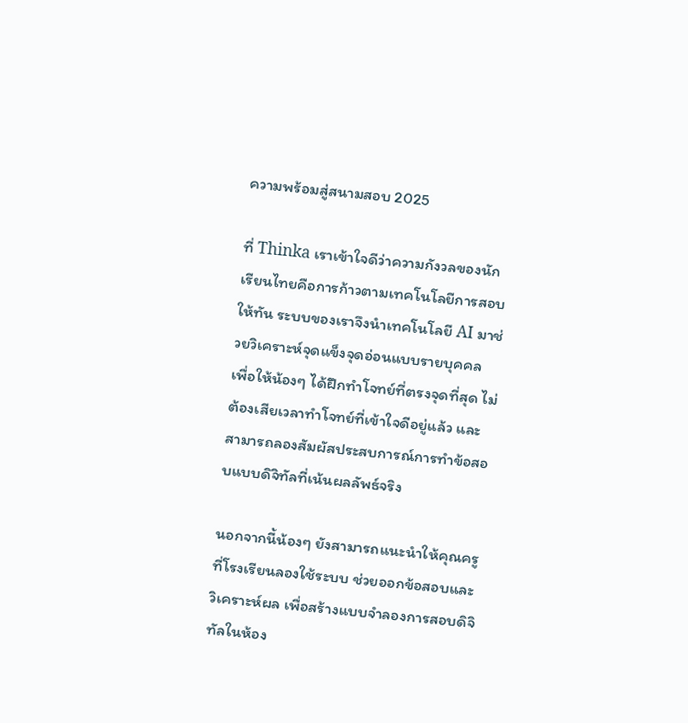ความพร้อมสู่สนามสอบ 2025

ที่ Thinka เราเข้าใจดีว่าความกังวลของนักเรียนไทยคือการก้าวตามเทคโนโลยีการสอบให้ทัน ระบบของเราจึงนำเทคโนโลยี AI มาช่วยวิเคราะห์จุดแข็งจุดอ่อนแบบรายบุคคล เพื่อให้น้องๆ ได้ฝึกทำโจทย์ที่ตรงจุดที่สุด ไม่ต้องเสียเวลาทำโจทย์ที่เข้าใจดีอยู่แล้ว และสามารถลองสัมผัสประสบการณ์การทำข้อสอบแบบดิจิทัลที่เน้นผลลัพธ์จริง

นอกจากนี้น้องๆ ยังสามารถแนะนำให้คุณครูที่โรงเรียนลองใช้ระบบ ช่วยออกข้อสอบและวิเคราะห์ผล เพื่อสร้างแบบจำลองการสอบดิจิทัลในห้อง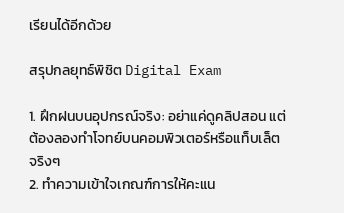เรียนได้อีกด้วย

สรุปกลยุทธ์พิชิต Digital Exam

1. ฝึกฝนบนอุปกรณ์จริง: อย่าแค่ดูคลิปสอน แต่ต้องลองทำโจทย์บนคอมพิวเตอร์หรือแท็บเล็ตจริงๆ
2. ทำความเข้าใจเกณฑ์การให้คะแน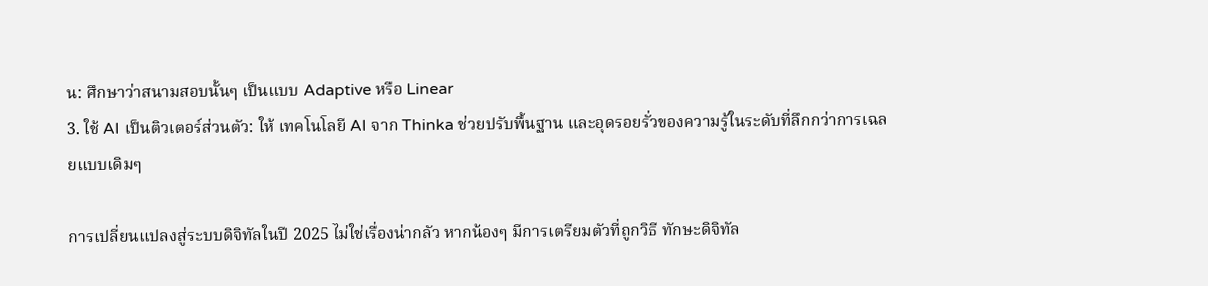น: ศึกษาว่าสนามสอบนั้นๆ เป็นแบบ Adaptive หรือ Linear
3. ใช้ AI เป็นติวเตอร์ส่วนตัว: ให้ เทคโนโลยี AI จาก Thinka ช่วยปรับพื้นฐาน และอุดรอยรั่วของความรู้ในระดับที่ลึกกว่าการเฉลยแบบเดิมๆ

การเปลี่ยนแปลงสู่ระบบดิจิทัลในปี 2025 ไม่ใช่เรื่องน่ากลัว หากน้องๆ มีการเตรียมตัวที่ถูกวิธี ทักษะดิจิทัล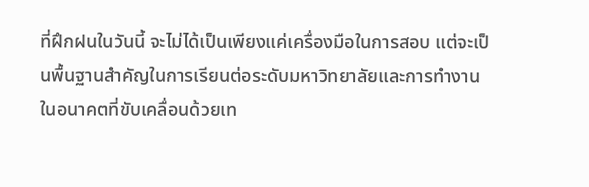ที่ฝึกฝนในวันนี้ จะไม่ได้เป็นเพียงแค่เครื่องมือในการสอบ แต่จะเป็นพื้นฐานสำคัญในการเรียนต่อระดับมหาวิทยาลัยและการทำงานในอนาคตที่ขับเคลื่อนด้วยเท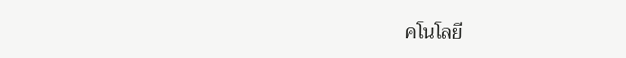คโนโลยี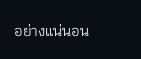อย่างแน่นอน